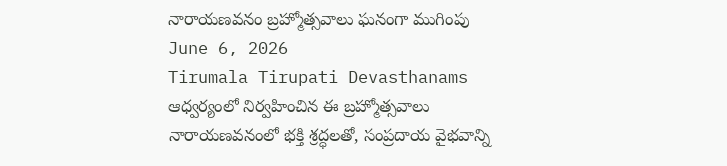నారాయణవనం బ్రహ్మోత్సవాలు ఘనంగా ముగింపు
June 6, 2026
Tirumala Tirupati Devasthanams ఆధ్వర్యంలో నిర్వహించిన ఈ బ్రహ్మోత్సవాలు నారాయణవనంలో భక్తి శ్రద్ధలతో, సంప్రదాయ వైభవాన్ని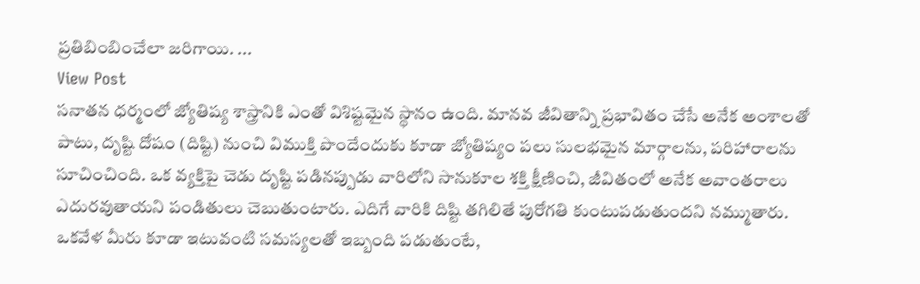ప్రతిబింబించేలా జరిగాయి. ...
View Post
సనాతన ధర్మంలో జ్యోతిష్య శాస్త్రానికి ఎంతో విశిష్టమైన స్థానం ఉంది. మానవ జీవితాన్ని ప్రభావితం చేసే అనేక అంశాలతో పాటు, దృష్టి దోషం (దిష్టి) నుంచి విముక్తి పొందేందుకు కూడా జ్యోతిష్యం పలు సులభమైన మార్గాలను, పరిహారాలను సూచించింది. ఒక వ్యక్తిపై చెడు దృష్టి పడినప్పుడు వారిలోని సానుకూల శక్తి క్షీణించి, జీవితంలో అనేక అవాంతరాలు ఎదురవుతాయని పండితులు చెబుతుంటారు. ఎదిగే వారికి దిష్టి తగిలితే పురోగతి కుంటుపడుతుందని నమ్ముతారు. ఒకవేళ మీరు కూడా ఇటువంటి సమస్యలతో ఇబ్బంది పడుతుంటే,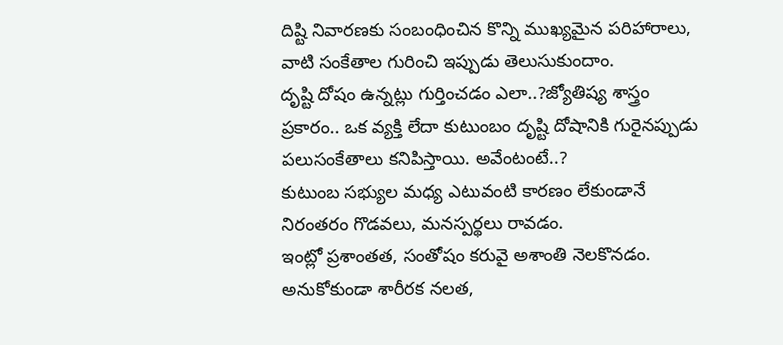దిష్టి నివారణకు సంబంధించిన కొన్ని ముఖ్యమైన పరిహారాలు, వాటి సంకేతాల గురించి ఇప్పుడు తెలుసుకుందాం.
దృష్టి దోషం ఉన్నట్లు గుర్తించడం ఎలా..?జ్యోతిష్య శాస్త్రం ప్రకారం.. ఒక వ్యక్తి లేదా కుటుంబం దృష్టి దోషానికి గురైనప్పుడు పలుసంకేతాలు కనిపిస్తాయి. అవేంటంటే..?
కుటుంబ సభ్యుల మధ్య ఎటువంటి కారణం లేకుండానే నిరంతరం గొడవలు, మనస్పర్థలు రావడం.
ఇంట్లో ప్రశాంతత, సంతోషం కరువై అశాంతి నెలకొనడం.
అనుకోకుండా శారీరక నలత,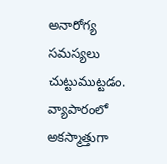అనారోగ్య సమస్యలు చుట్టుముట్టడం.
వ్యాపారంలో అకస్మాత్తుగా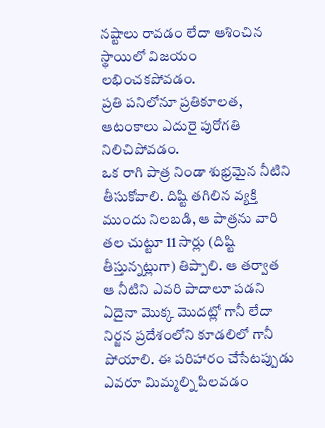నష్టాలు రావడం లేదా ఆశించిన స్థాయిలో విజయం లభించకపోవడం.
ప్రతి పనిలోనూ ప్రతికూలత, ఆటంకాలు ఎదురై పురోగతి నిలిచిపోవడం.
ఒక రాగి పాత్ర నిండా శుభ్రమైన నీటిని తీసుకోవాలి. దిష్టి తగిలిన వ్యక్తి ముందు నిలబడి, ఆ పాత్రను వారి తల చుట్టూ 11 సార్లు (దిష్టి తీస్తున్నట్లుగా) తిప్పాలి. ఆ తర్వాత ఆ నీటిని ఎవరి పాదాలూ పడని ఏదైనా మొక్క మొదట్లో గానీ లేదా నిర్జన ప్రదేశంలోని కూడలిలో గానీ పోయాలి. ఈ పరిహారం చేసేటప్పుడు ఎవరూ మిమ్మల్ని పిలవడం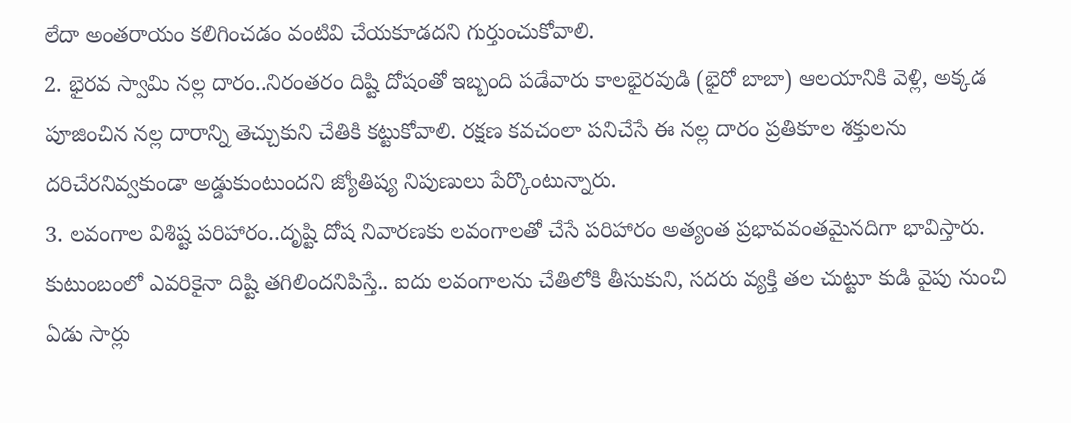లేదా అంతరాయం కలిగించడం వంటివి చేయకూడదని గుర్తుంచుకోవాలి.
2. భైరవ స్వామి నల్ల దారం..నిరంతరం దిష్టి దోషంతో ఇబ్బంది పడేవారు కాలభైరవుడి (భైరో బాబా) ఆలయానికి వెళ్లి, అక్కడ పూజించిన నల్ల దారాన్ని తెచ్చుకుని చేతికి కట్టుకోవాలి. రక్షణ కవచంలా పనిచేసే ఈ నల్ల దారం ప్రతికూల శక్తులను దరిచేరనివ్వకుండా అడ్డుకుంటుందని జ్యోతిష్య నిపుణులు పేర్కొంటున్నారు.
3. లవంగాల విశిష్ట పరిహారం..దృష్టి దోష నివారణకు లవంగాలతో చేసే పరిహారం అత్యంత ప్రభావవంతమైనదిగా భావిస్తారు. కుటుంబంలో ఎవరికైనా దిష్టి తగిలిందనిపిస్తే.. ఐదు లవంగాలను చేతిలోకి తీసుకుని, సదరు వ్యక్తి తల చుట్టూ కుడి వైపు నుంచి ఏడు సార్లు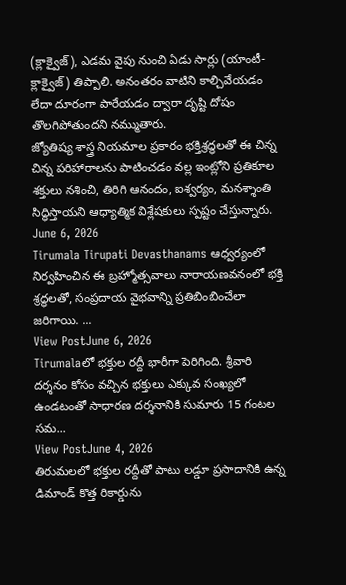(క్లాక్వైజ్), ఎడమ వైపు నుంచి ఏడు సార్లు (యాంటీ-క్లాక్వైజ్) తిప్పాలి. అనంతరం వాటిని కాల్చివేయడం లేదా దూరంగా పారేయడం ద్వారా దృష్టి దోషం తొలగిపోతుందని నమ్ముతారు.
జ్యోతిష్య శాస్త్ర నియమాల ప్రకారం భక్తిశ్రద్ధలతో ఈ చిన్న చిన్న పరిహారాలను పాటించడం వల్ల ఇంట్లోని ప్రతికూల శక్తులు నశించి, తిరిగి ఆనందం, ఐశ్వర్యం, మనశ్శాంతి సిద్ధిస్తాయని ఆధ్యాత్మిక విశ్లేషకులు స్పష్టం చేస్తున్నారు.
June 6, 2026
Tirumala Tirupati Devasthanams ఆధ్వర్యంలో నిర్వహించిన ఈ బ్రహ్మోత్సవాలు నారాయణవనంలో భక్తి శ్రద్ధలతో, సంప్రదాయ వైభవాన్ని ప్రతిబింబించేలా జరిగాయి. ...
View PostJune 6, 2026
Tirumalaలో భక్తుల రద్దీ భారీగా పెరిగింది. శ్రీవారి దర్శనం కోసం వచ్చిన భక్తులు ఎక్కువ సంఖ్యలో ఉండటంతో సాధారణ దర్శనానికి సుమారు 15 గంటల సమ...
View PostJune 4, 2026
తిరుమలలో భక్తుల రద్దీతో పాటు లడ్డూ ప్రసాదానికి ఉన్న డిమాండ్ కొత్త రికార్డును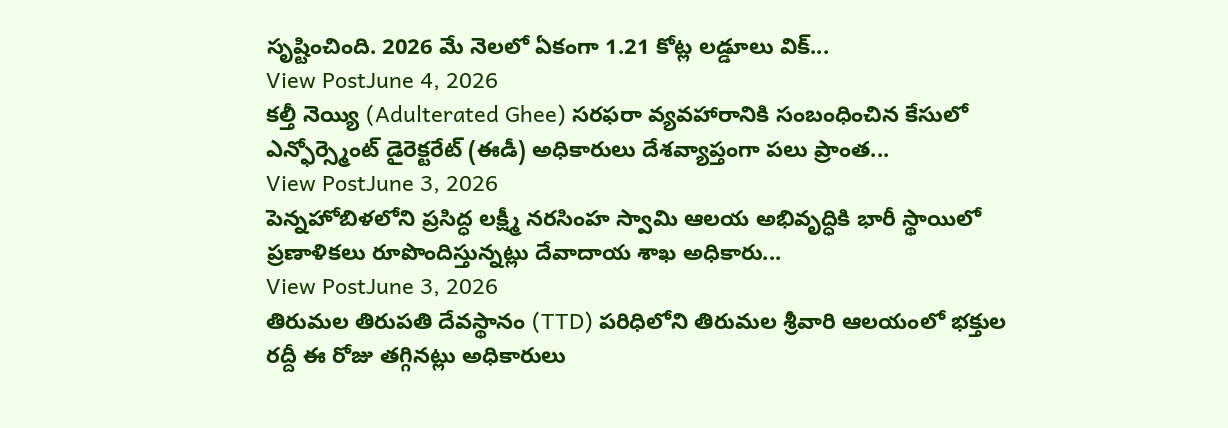సృష్టించింది. 2026 మే నెలలో ఏకంగా 1.21 కోట్ల లడ్డూలు విక్...
View PostJune 4, 2026
కల్తీ నెయ్యి (Adulterated Ghee) సరఫరా వ్యవహారానికి సంబంధించిన కేసులో ఎన్ఫోర్స్మెంట్ డైరెక్టరేట్ (ఈడీ) అధికారులు దేశవ్యాప్తంగా పలు ప్రాంత...
View PostJune 3, 2026
పెన్నహోబిళలోని ప్రసిద్ధ లక్ష్మీ నరసింహ స్వామి ఆలయ అభివృద్ధికి భారీ స్థాయిలో ప్రణాళికలు రూపొందిస్తున్నట్లు దేవాదాయ శాఖ అధికారు...
View PostJune 3, 2026
తిరుమల తిరుపతి దేవస్థానం (TTD) పరిధిలోని తిరుమల శ్రీవారి ఆలయంలో భక్తుల రద్దీ ఈ రోజు తగ్గినట్లు అధికారులు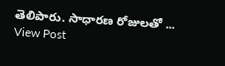తెలిపారు. సాధారణ రోజులతో ...
View Post